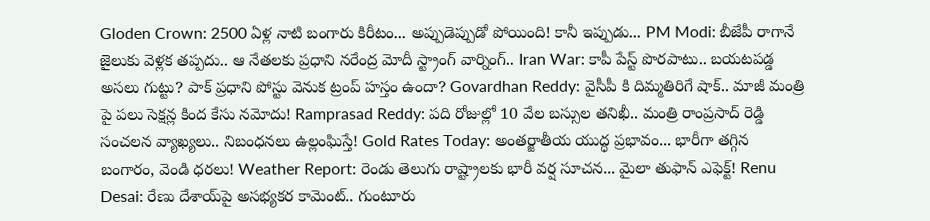Gloden Crown: 2500 ఏళ్ల నాటి బంగారు కిరీటం... అప్పుడెప్పుడో పోయింది! కానీ ఇప్పుడు... PM Modi: బీజేపీ రాగానే జైలుకు వెళ్లక తప్పదు.. ఆ నేతలకు ప్రధాని నరేంద్ర మోదీ స్ట్రాంగ్ వార్నింగ్.. Iran War: కాపీ పేస్ట్ పొరపాటు.. బయటపడ్డ అసలు గుట్టు? పాక్ ప్రధాని పోస్టు వెనుక ట్రంప్ హస్తం ఉందా? Govardhan Reddy: వైసీపీ కి దిమ్మతిరిగే షాక్.. మాజీ మంత్రి పై పలు సెక్షన్ల కింద కేసు నమోదు! Ramprasad Reddy: పది రోజుల్లో 10 వేల బస్సుల తనిఖీ.. మంత్రి రాంప్రసాద్ రెడ్డి సంచలన వ్యాఖ్యలు.. నిబంధనలు ఉల్లంఘిస్తే! Gold Rates Today: అంతర్జాతీయ యుద్ధ ప్రభావం... భారీగా తగ్గిన బంగారం, వెండి ధరలు! Weather Report: రెండు తెలుగు రాష్ట్రాలకు భారీ వర్ష సూచన... మైలా తుఫాన్ ఎఫెక్ట్! Renu Desai: రేణు దేశాయ్‌పై అసభ్యకర కామెంట్.. గుంటూరు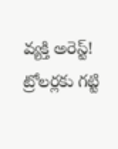వ్యక్తి అరెస్ట్! ట్రోలర్లకు గట్టి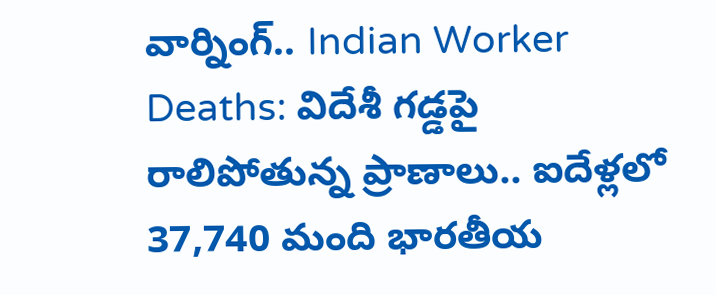వార్నింగ్.. Indian Worker Deaths: విదేశీ గడ్డపై రాలిపోతున్న ప్రాణాలు.. ఐదేళ్లలో 37,740 మంది భారతీయ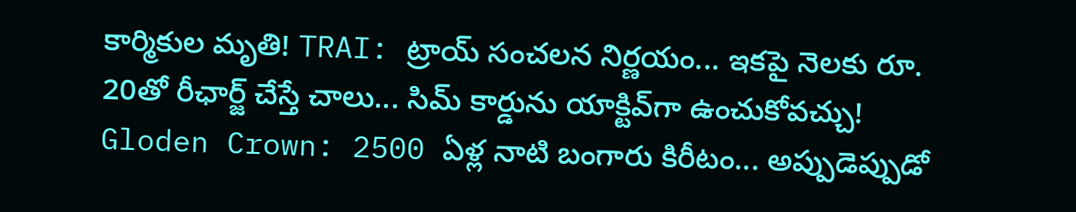కార్మికుల మృతి! TRAI: ట్రాయ్ సంచలన నిర్ణయం... ఇకపై నెలకు రూ. 20తో రీఛార్జ్ చేస్తే చాలు... సిమ్ కార్డును యాక్టివ్‌గా ఉంచుకోవచ్చు! Gloden Crown: 2500 ఏళ్ల నాటి బంగారు కిరీటం... అప్పుడెప్పుడో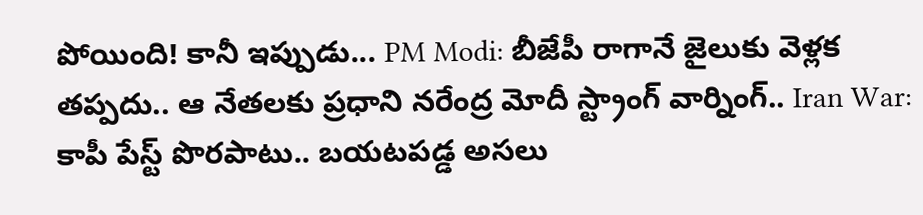పోయింది! కానీ ఇప్పుడు... PM Modi: బీజేపీ రాగానే జైలుకు వెళ్లక తప్పదు.. ఆ నేతలకు ప్రధాని నరేంద్ర మోదీ స్ట్రాంగ్ వార్నింగ్.. Iran War: కాపీ పేస్ట్ పొరపాటు.. బయటపడ్డ అసలు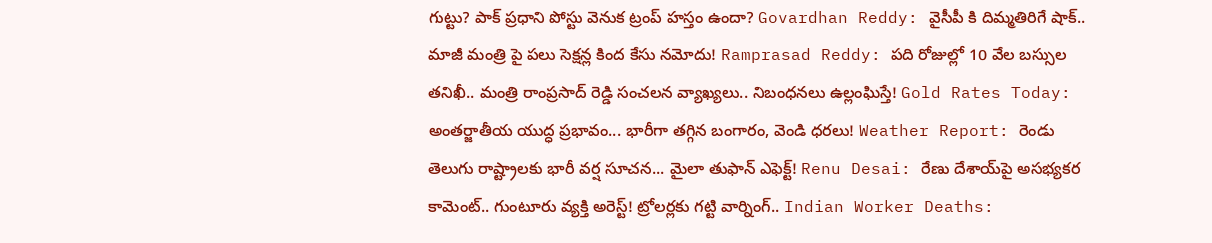గుట్టు? పాక్ ప్రధాని పోస్టు వెనుక ట్రంప్ హస్తం ఉందా? Govardhan Reddy: వైసీపీ కి దిమ్మతిరిగే షాక్.. మాజీ మంత్రి పై పలు సెక్షన్ల కింద కేసు నమోదు! Ramprasad Reddy: పది రోజుల్లో 10 వేల బస్సుల తనిఖీ.. మంత్రి రాంప్రసాద్ రెడ్డి సంచలన వ్యాఖ్యలు.. నిబంధనలు ఉల్లంఘిస్తే! Gold Rates Today: అంతర్జాతీయ యుద్ధ ప్రభావం... భారీగా తగ్గిన బంగారం, వెండి ధరలు! Weather Report: రెండు తెలుగు రాష్ట్రాలకు భారీ వర్ష సూచన... మైలా తుఫాన్ ఎఫెక్ట్! Renu Desai: రేణు దేశాయ్‌పై అసభ్యకర కామెంట్.. గుంటూరు వ్యక్తి అరెస్ట్! ట్రోలర్లకు గట్టి వార్నింగ్.. Indian Worker Deaths: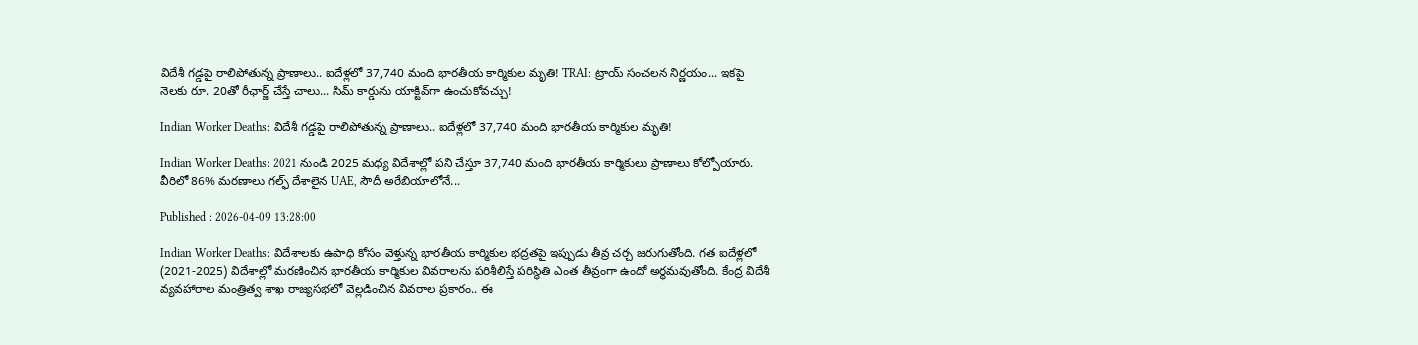విదేశీ గడ్డపై రాలిపోతున్న ప్రాణాలు.. ఐదేళ్లలో 37,740 మంది భారతీయ కార్మికుల మృతి! TRAI: ట్రాయ్ సంచలన నిర్ణయం... ఇకపై నెలకు రూ. 20తో రీఛార్జ్ చేస్తే చాలు... సిమ్ కార్డును యాక్టివ్‌గా ఉంచుకోవచ్చు!

Indian Worker Deaths: విదేశీ గడ్డపై రాలిపోతున్న ప్రాణాలు.. ఐదేళ్లలో 37,740 మంది భారతీయ కార్మికుల మృతి!

Indian Worker Deaths: 2021 నుండి 2025 మధ్య విదేశాల్లో పని చేస్తూ 37,740 మంది భారతీయ కార్మికులు ప్రాణాలు కోల్పోయారు. వీరిలో 86% మరణాలు గల్ఫ్ దేశాలైన UAE, సౌదీ అరేబియాలోనే...

Published : 2026-04-09 13:28:00

Indian Worker Deaths: విదేశాలకు ఉపాధి కోసం వెళ్తున్న భారతీయ కార్మికుల భద్రతపై ఇప్పుడు తీవ్ర చర్చ జరుగుతోంది. గత ఐదేళ్లలో (2021-2025) విదేశాల్లో మరణించిన భారతీయ కార్మికుల వివరాలను పరిశీలిస్తే పరిస్థితి ఎంత తీవ్రంగా ఉందో అర్థమవుతోంది. కేంద్ర విదేశీ వ్యవహారాల మంత్రిత్వ శాఖ రాజ్యసభలో వెల్లడించిన వివరాల ప్రకారం.. ఈ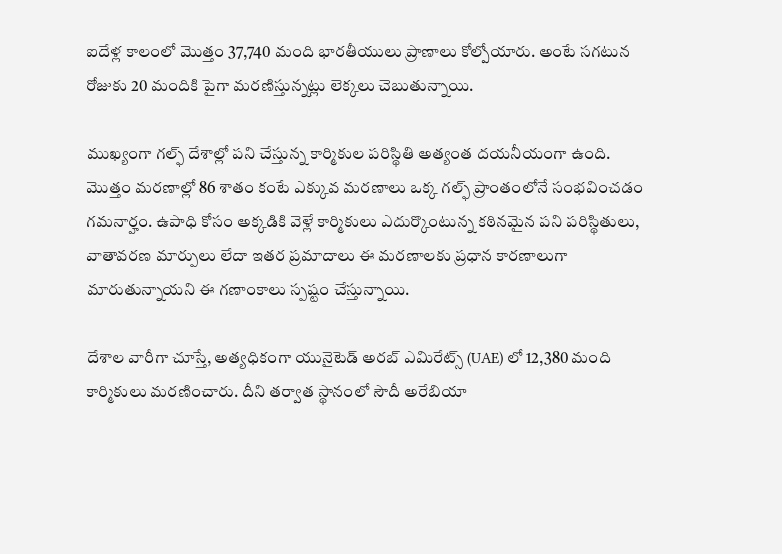ఐదేళ్ల కాలంలో మొత్తం 37,740 మంది భారతీయులు ప్రాణాలు కోల్పోయారు. అంటే సగటున రోజుకు 20 మందికి పైగా మరణిస్తున్నట్లు లెక్కలు చెబుతున్నాయి.

ముఖ్యంగా గల్ఫ్ దేశాల్లో పని చేస్తున్న కార్మికుల పరిస్థితి అత్యంత దయనీయంగా ఉంది. మొత్తం మరణాల్లో 86 శాతం కంటే ఎక్కువ మరణాలు ఒక్క గల్ఫ్ ప్రాంతంలోనే సంభవించడం గమనార్హం. ఉపాధి కోసం అక్కడికి వెళ్లే కార్మికులు ఎదుర్కొంటున్న కఠినమైన పని పరిస్థితులు, వాతావరణ మార్పులు లేదా ఇతర ప్రమాదాలు ఈ మరణాలకు ప్రధాన కారణాలుగా మారుతున్నాయని ఈ గణాంకాలు స్పష్టం చేస్తున్నాయి.

దేశాల వారీగా చూస్తే, అత్యధికంగా యునైటెడ్ అరబ్ ఎమిరేట్స్ (UAE) లో 12,380 మంది కార్మికులు మరణించారు. దీని తర్వాత స్థానంలో సౌదీ అరేబియా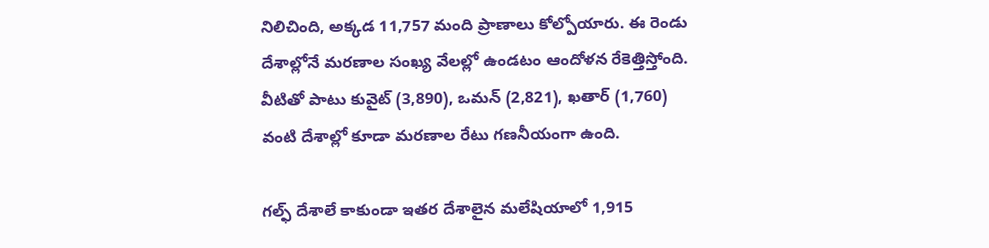నిలిచింది, అక్కడ 11,757 మంది ప్రాణాలు కోల్పోయారు. ఈ రెండు దేశాల్లోనే మరణాల సంఖ్య వేలల్లో ఉండటం ఆందోళన రేకెత్తిస్తోంది. వీటితో పాటు కువైట్ (3,890), ఒమన్ (2,821), ఖతార్ (1,760) వంటి దేశాల్లో కూడా మరణాల రేటు గణనీయంగా ఉంది.

గల్ఫ్ దేశాలే కాకుండా ఇతర దేశాలైన మలేషియాలో 1,915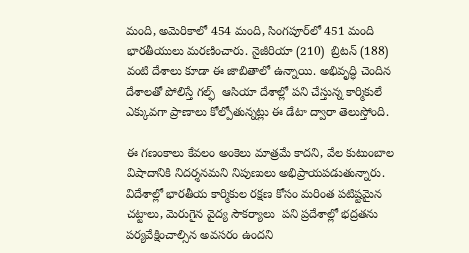మంది, అమెరికాలో 454 మంది, సింగపూర్‌లో 451 మంది భారతీయులు మరణించారు. నైజీరియా (210)  బ్రిటన్ (188) వంటి దేశాలు కూడా ఈ జాబితాలో ఉన్నాయి. అభివృద్ధి చెందిన దేశాలతో పోలిస్తే గల్ఫ్  ఆసియా దేశాల్లో పని చేస్తున్న కార్మికులే ఎక్కువగా ప్రాణాలు కోల్పోతున్నట్లు ఈ డేటా ద్వారా తెలుస్తోంది.

ఈ గణంకాలు కేవలం అంకెలు మాత్రమే కాదని, వేల కుటుంబాల విషాదానికి నిదర్శనమని నిపుణులు అభిప్రాయపడుతున్నారు. విదేశాల్లో భారతీయ కార్మికుల రక్షణ కోసం మరింత పటిష్టమైన చట్టాలు, మెరుగైన వైద్య సౌకర్యాలు  పని ప్రదేశాల్లో భద్రతను పర్యవేక్షించాల్సిన అవసరం ఉందని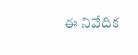ఈ నివేదిక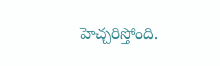హెచ్చరిస్తోంది.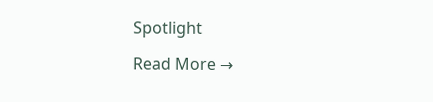Spotlight

Read More →